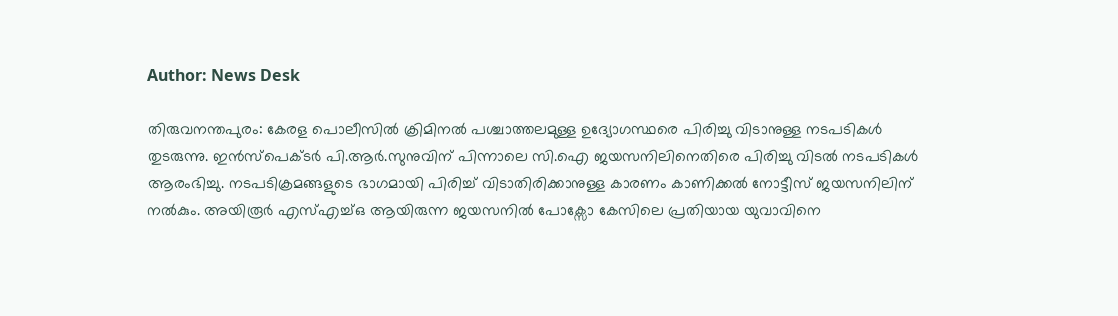Author: News Desk

തിരുവനന്തപുരം: കേരള പൊലീസിൽ ക്രിമിനൽ പശ്ചാത്തലമുള്ള ഉദ്യോഗസ്ഥരെ പിരിച്ചു വിടാനുള്ള നടപടികൾ തുടരുന്നു. ഇൻസ്പെക്ടർ പി.ആർ.സുനുവിന് പിന്നാലെ സി.ഐ ജയസനിലിനെതിരെ പിരിച്ചു വിടൽ നടപടികൾ ആരംഭിച്ചു. നടപടിക്രമങ്ങളുടെ ഭാഗമായി പിരിച്ച് വിടാതിരിക്കാനുള്ള കാരണം കാണിക്കൽ നോട്ടീസ് ജയസനിലിന് നൽകും. അയിരൂർ എസ്എച്ച്ഒ ആയിരുന്ന ജയസനിൽ പോക്സോ കേസിലെ പ്രതിയായ യുവാവിനെ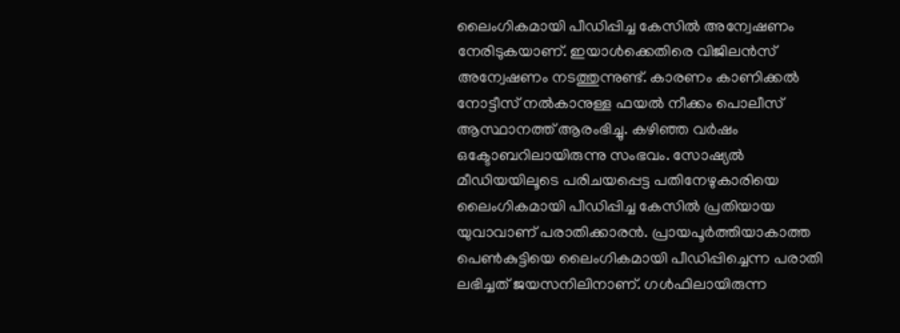ലൈംഗികമായി പീഡിപ്പിച്ച കേസിൽ അന്വേഷണം നേരിടുകയാണ്. ഇയാൾക്കെതിരെ വിജിലൻസ് അന്വേഷണം നടത്തുന്നുണ്ട്. കാരണം കാണിക്കൽ നോട്ടീസ് നൽകാനുള്ള ഫയൽ നീക്കം പൊലീസ് ആസ്ഥാനത്ത് ആരംഭിച്ചു. കഴിഞ്ഞ വർഷം ഒക്ടോബറിലായിരുന്നു സംഭവം. സോഷ്യൽ മീഡിയയിലൂടെ പരിചയപ്പെട്ട പതിനേഴുകാരിയെ ലൈംഗികമായി പീഡിപ്പിച്ച കേസിൽ പ്രതിയായ യുവാവാണ് പരാതിക്കാരൻ. പ്രായപൂർത്തിയാകാത്ത പെൺകുട്ടിയെ ലൈംഗികമായി പീഡിപ്പിച്ചെന്ന പരാതി ലഭിച്ചത് ജയസനിലിനാണ്. ഗൾഫിലായിരുന്ന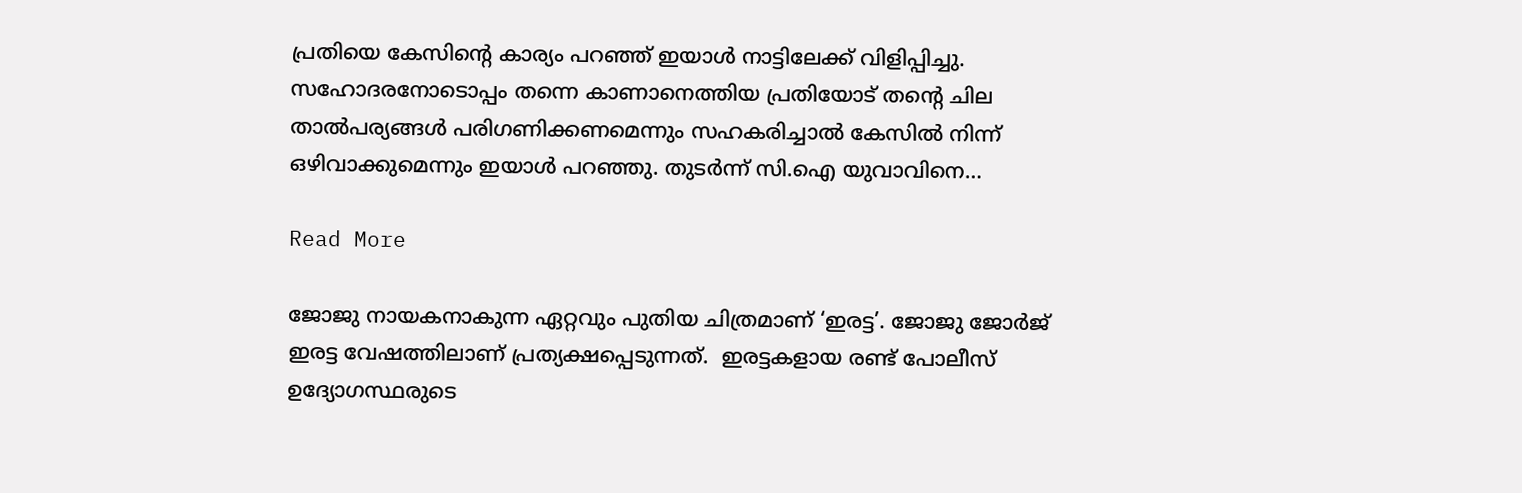പ്രതിയെ കേസിൻ്റെ കാര്യം പറഞ്ഞ് ഇയാൾ നാട്ടിലേക്ക് വിളിപ്പിച്ചു. സഹോദരനോടൊപ്പം തന്നെ കാണാനെത്തിയ പ്രതിയോട് തന്‍റെ ചില താൽപര്യങ്ങൾ പരിഗണിക്കണമെന്നും സഹകരിച്ചാൽ കേസിൽ നിന്ന് ഒഴിവാക്കുമെന്നും ഇയാൾ പറഞ്ഞു. തുടർന്ന് സി.ഐ യുവാവിനെ…

Read More

ജോജു നായകനാകുന്ന ഏറ്റവും പുതിയ ചിത്രമാണ് ‘ഇരട്ട’. ജോജു ജോർജ് ഇരട്ട വേഷത്തിലാണ് പ്രത്യക്ഷപ്പെടുന്നത്.  ഇരട്ടകളായ രണ്ട് പോലീസ് ഉദ്യോഗസ്ഥരുടെ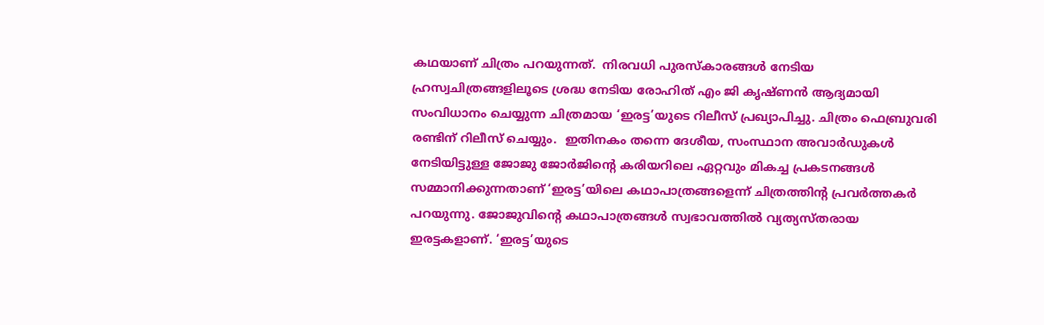കഥയാണ് ചിത്രം പറയുന്നത്.  നിരവധി പുരസ്കാരങ്ങൾ നേടിയ ഹ്രസ്വചിത്രങ്ങളിലൂടെ ശ്രദ്ധ നേടിയ രോഹിത് എം ജി കൃഷ്‍ണൻ ആദ്യമായി സംവിധാനം ചെയ്യുന്ന ചിത്രമായ ‘ഇരട്ട’യുടെ റിലീസ് പ്രഖ്യാപിച്ചു. ചിത്രം ഫെബ്രുവരി രണ്ടിന് റിലീസ് ചെയ്യും.  ഇതിനകം തന്നെ ദേശീയ, സംസ്ഥാന അവാർഡുകൾ നേടിയിട്ടുള്ള ജോജു ജോര്‍ജിന്‍റെ കരിയറിലെ ഏറ്റവും മികച്ച പ്രകടനങ്ങൾ സമ്മാനിക്കുന്നതാണ് ‘ഇരട്ട’യിലെ കഥാപാത്രങ്ങളെന്ന് ചിത്രത്തിന്റ പ്രവര്‍ത്തകര്‍ പറയുന്നു. ജോജുവിന്‍റെ കഥാപാത്രങ്ങൾ സ്വഭാവത്തിൽ വ്യത്യസ്തരായ ഇരട്ടകളാണ്. ‘ഇരട്ട’യുടെ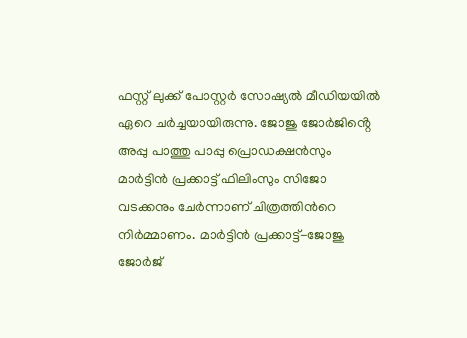ഫസ്റ്റ് ലുക്ക് പോസ്റ്റർ സോഷ്യൽ മീഡിയയിൽ ഏറെ ചർച്ചയായിരുന്നു. ജോജു ജോർജിൻ്റെ അപ്പു പാത്തു പാപ്പു പ്രൊഡക്ഷൻസും മാർട്ടിൻ പ്രക്കാട്ട് ഫിലിംസും സിജോ വടക്കനും ചേർന്നാണ് ചിത്രത്തിന്‍റെ നിർമ്മാണം. മാർട്ടിൻ പ്രക്കാട്ട്-ജോജു ജോർജ്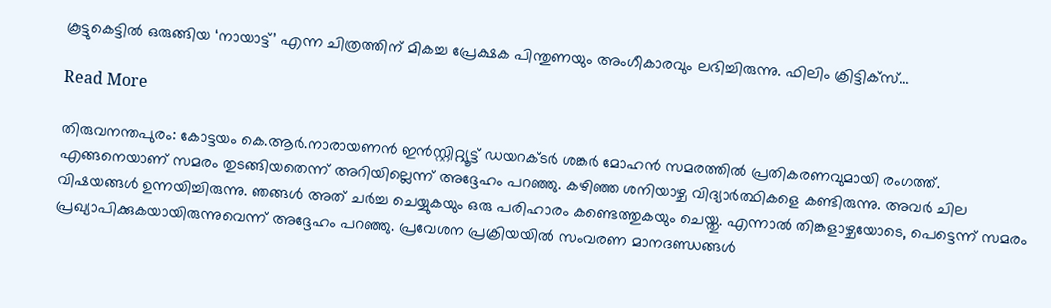കൂട്ടുകെട്ടിൽ ഒരുങ്ങിയ ‘നായാട്ട്’ എന്ന ചിത്രത്തിന് മികച്ച പ്രേക്ഷക പിന്തുണയും അംഗീകാരവും ലഭിച്ചിരുന്നു. ഫിലിം ക്രിട്ടിക്സ്…

Read More

തിരുവനന്തപുരം: കോട്ടയം കെ.ആർ.നാരായണൻ ഇൻസ്റ്റിറ്റ്യൂട്ട് ഡയറക്ടർ ശങ്കർ മോഹൻ സമരത്തിൽ പ്രതികരണവുമായി രംഗത്ത്. എങ്ങനെയാണ് സമരം തുടങ്ങിയതെന്ന് അറിയില്ലെന്ന് അദ്ദേഹം പറഞ്ഞു. കഴിഞ്ഞ ശനിയാഴ്ച വിദ്യാർത്ഥികളെ കണ്ടിരുന്നു. അവർ ചില വിഷയങ്ങൾ ഉന്നയിച്ചിരുന്നു. ഞങ്ങൾ അത് ചർച്ച ചെയ്യുകയും ഒരു പരിഹാരം കണ്ടെത്തുകയും ചെയ്തു. എന്നാൽ തിങ്കളാഴ്ചയോടെ, പെട്ടെന്ന് സമരം പ്രഖ്യാപിക്കുകയായിരുന്നുവെന്ന് അദ്ദേഹം പറഞ്ഞു. പ്രവേശന പ്രക്രിയയിൽ സംവരണ മാനദണ്ഡങ്ങൾ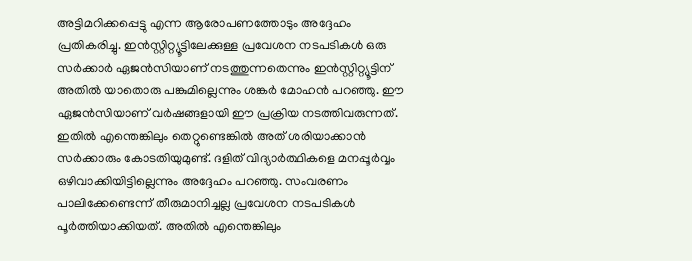അട്ടിമറിക്കപ്പെട്ടു എന്ന ആരോപണത്തോടും അദ്ദേഹം പ്രതികരിച്ചു. ഇൻസ്റ്റിറ്റ്യൂട്ടിലേക്കുള്ള പ്രവേശന നടപടികൾ ഒരു സർക്കാർ ഏജൻസിയാണ് നടത്തുന്നതെന്നും ഇൻസ്റ്റിറ്റ്യൂട്ടിന് അതിൽ യാതൊരു പങ്കുമില്ലെന്നും ശങ്കർ മോഹൻ പറഞ്ഞു. ഈ ഏജൻസിയാണ് വർഷങ്ങളായി ഈ പ്രക്രിയ നടത്തിവരുന്നത്. ഇതിൽ എന്തെങ്കിലും തെറ്റുണ്ടെങ്കിൽ അത് ശരിയാക്കാന്‍ സര്‍ക്കാരും കോടതിയുമുണ്ട്. ദളിത് വിദ്യാർത്ഥികളെ മനപ്പൂർവ്വം ഒഴിവാക്കിയിട്ടില്ലെന്നും അദ്ദേഹം പറഞ്ഞു. സംവരണം പാലിക്കേണ്ടെന്ന് തീരുമാനിച്ചല്ല പ്രവേശന നടപടികൾ പൂര്‍ത്തിയാക്കിയത്. അതിൽ എന്തെങ്കിലും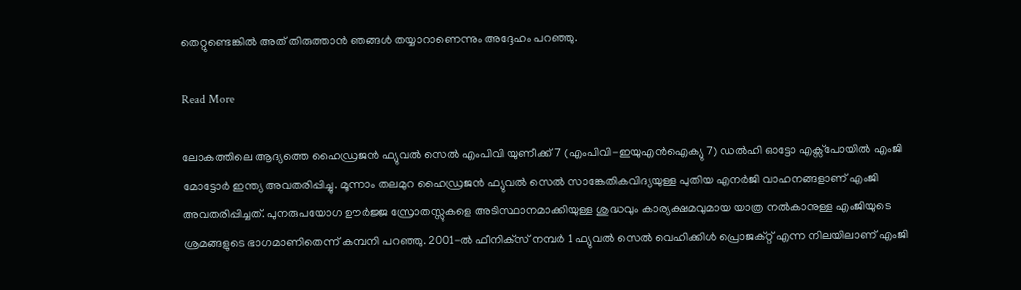തെറ്റുണ്ടെങ്കിൽ അത് തിരുത്താൻ ഞങ്ങൾ തയ്യാറാണെന്നും അദ്ദേഹം പറഞ്ഞു.

Read More

ലോകത്തിലെ ആദ്യത്തെ ഹൈഡ്രജൻ ഫ്യുവൽ സെൽ എംപിവി യുണീക്ക് 7 (എംപിവി-ഇയുഎൻഐക്യു 7) ഡൽഹി ഓട്ടോ എക്സ്പോയിൽ എംജി മോട്ടോർ ഇന്ത്യ അവതരിപ്പിച്ചു. മൂന്നാം തലമുറ ഹൈഡ്രജൻ ഫ്യുവൽ സെൽ സാങ്കേതികവിദ്യയുള്ള പുതിയ എനർജി വാഹനങ്ങളാണ് എംജി അവതരിപ്പിച്ചത്. പുനരുപയോഗ ഊർജ്ജ സ്രോതസ്സുകളെ അടിസ്ഥാനമാക്കിയുള്ള ശുദ്ധവും കാര്യക്ഷമവുമായ യാത്ര നൽകാനുള്ള എംജിയുടെ ശ്രമങ്ങളുടെ ഭാഗമാണിതെന്ന് കമ്പനി പറഞ്ഞു. 2001-ൽ ഫീനിക്‌സ് നമ്പർ 1 ഫ്യുവൽ സെൽ വെഹിക്കിൾ പ്രൊജക്റ്റ് എന്ന നിലയിലാണ് എംജി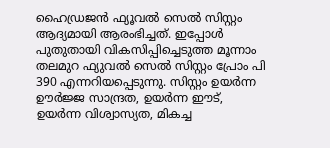ഹൈഡ്രജൻ ഫ്യൂവൽ സെൽ സിസ്റ്റം ആദ്യമായി ആരംഭിച്ചത്. ഇപ്പോൾ പുതുതായി വികസിപ്പിച്ചെടുത്ത മൂന്നാം തലമുറ ഫ്യുവൽ സെൽ സിസ്റ്റം പ്രോം പി 390 എന്നറിയപ്പെടുന്നു. സിസ്റ്റം ഉയർന്ന ഊർജ്ജ സാന്ദ്രത, ഉയർന്ന ഈട്, ഉയർന്ന വിശ്വാസ്യത, മികച്ച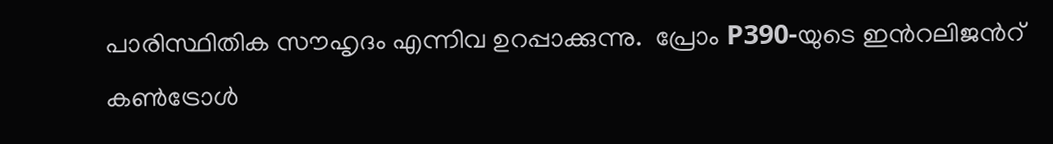പാരിസ്ഥിതിക സൗഹൃദം എന്നിവ ഉറപ്പാക്കുന്നു.  പ്രോം P390-യുടെ ഇന്‍റലിജന്‍റ് കൺട്രോൾ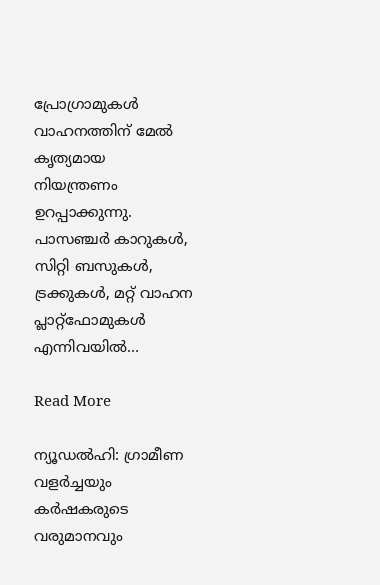പ്രോഗ്രാമുകൾ വാഹനത്തിന് മേൽ കൃത്യമായ നിയന്ത്രണം ഉറപ്പാക്കുന്നു. പാസഞ്ചർ കാറുകൾ, സിറ്റി ബസുകൾ, ട്രക്കുകൾ, മറ്റ് വാഹന പ്ലാറ്റ്ഫോമുകൾ എന്നിവയിൽ…

Read More

ന്യൂഡല്‍ഹി: ഗ്രാമീണ വളർച്ചയും കർഷകരുടെ വരുമാനവും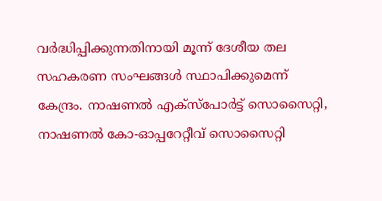വർദ്ധിപ്പിക്കുന്നതിനായി മൂന്ന് ദേശീയ തല സഹകരണ സംഘങ്ങൾ സ്ഥാപിക്കുമെന്ന് കേന്ദ്രം. നാഷണൽ എക്സ്പോർട്ട് സൊസൈറ്റി, നാഷണൽ കോ-ഓപ്പറേറ്റീവ് സൊസൈറ്റി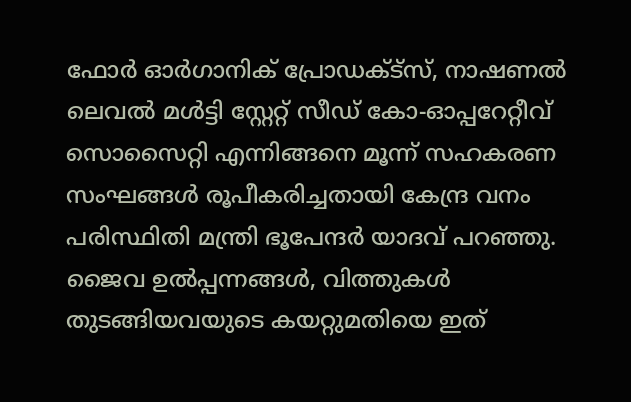ഫോർ ഓർഗാനിക് പ്രോഡക്ട്സ്, നാഷണൽ ലെവൽ മൾട്ടി സ്റ്റേറ്റ് സീഡ് കോ-ഓപ്പറേറ്റീവ് സൊസൈറ്റി എന്നിങ്ങനെ മൂന്ന് സഹകരണ സംഘങ്ങൾ രൂപീകരിച്ചതായി കേന്ദ്ര വനം പരിസ്ഥിതി മന്ത്രി ഭൂപേന്ദര്‍ യാദവ് പറഞ്ഞു. ജൈവ ഉൽപ്പന്നങ്ങൾ, വിത്തുകൾ തുടങ്ങിയവയുടെ കയറ്റുമതിയെ ഇത്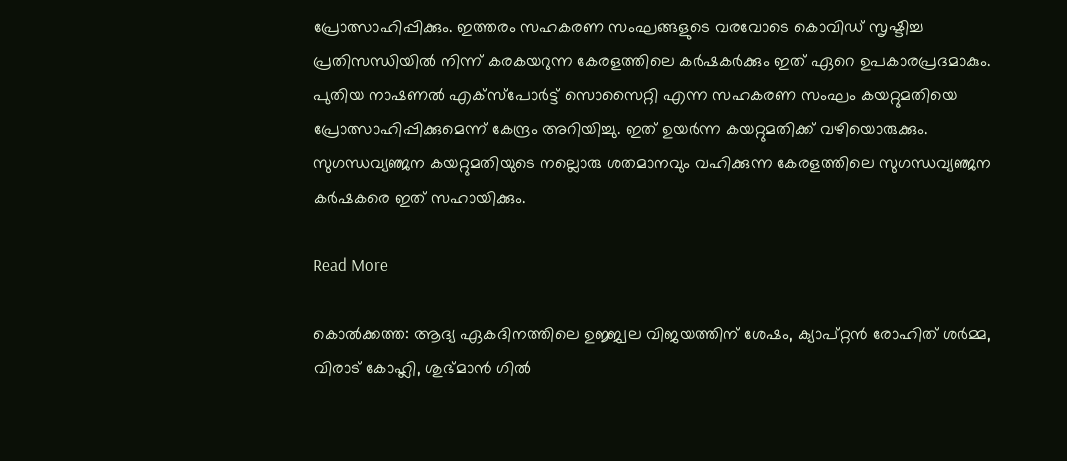പ്രോത്സാഹിപ്പിക്കും. ഇത്തരം സഹകരണ സംഘങ്ങളുടെ വരവോടെ കൊവിഡ് സൃഷ്ടിച്ച പ്രതിസന്ധിയിൽ നിന്ന് കരകയറുന്ന കേരളത്തിലെ കർഷകർക്കും ഇത് ഏറെ ഉപകാരപ്രദമാകും. പുതിയ നാഷണൽ എക്സ്പോർട്ട് സൊസൈറ്റി എന്ന സഹകരണ സംഘം കയറ്റുമതിയെ പ്രോത്സാഹിപ്പിക്കുമെന്ന് കേന്ദ്രം അറിയിച്ചു. ഇത് ഉയർന്ന കയറ്റുമതിക്ക് വഴിയൊരുക്കും. സുഗന്ധവ്യഞ്ജന കയറ്റുമതിയുടെ നല്ലൊരു ശതമാനവും വഹിക്കുന്ന കേരളത്തിലെ സുഗന്ധവ്യഞ്ജന കർഷകരെ ഇത് സഹായിക്കും.

Read More

കൊൽക്കത്ത: ആദ്യ ഏകദിനത്തിലെ ഉജ്ജ്വല വിജയത്തിന് ശേഷം, ക്യാപ്റ്റൻ രോഹിത് ശർമ്മ, വിരാട് കോഹ്ലി, ശുഭ്മാൻ ഗിൽ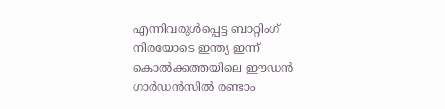എന്നിവരുൾപ്പെട്ട ബാറ്റിംഗ് നിരയോടെ ഇന്ത്യ ഇന്ന് കൊൽക്കത്തയിലെ ഈഡൻ ഗാർഡൻസിൽ രണ്ടാം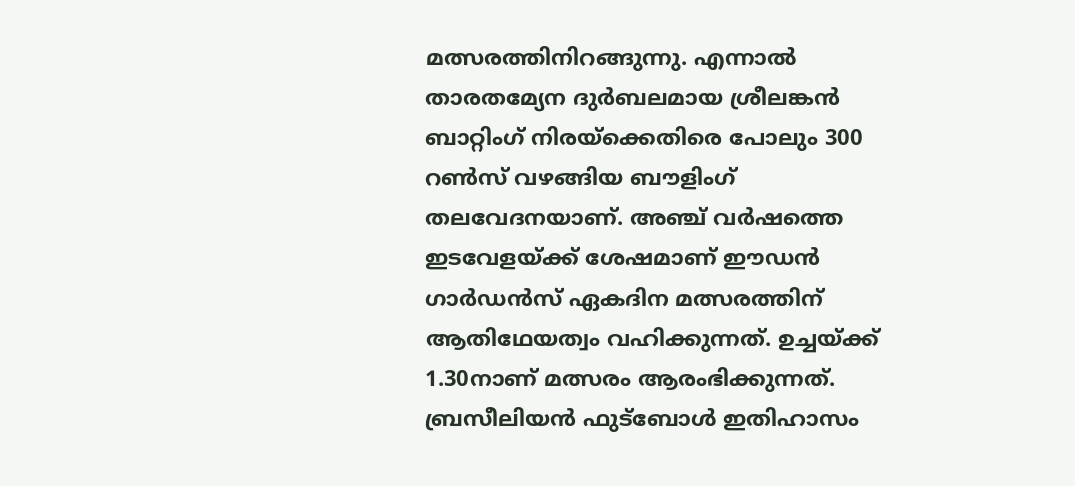മത്സരത്തിനിറങ്ങുന്നു. എന്നാൽ താരതമ്യേന ദുർബലമായ ശ്രീലങ്കൻ ബാറ്റിംഗ് നിരയ്ക്കെതിരെ പോലും 300 റൺസ് വഴങ്ങിയ ബൗളിംഗ് തലവേദനയാണ്. അഞ്ച് വർഷത്തെ ഇടവേളയ്ക്ക് ശേഷമാണ് ഈഡൻ ഗാർഡൻസ് ഏകദിന മത്സരത്തിന് ആതിഥേയത്വം വഹിക്കുന്നത്. ഉച്ചയ്ക്ക് 1.30നാണ് മത്സരം ആരംഭിക്കുന്നത്. ബ്രസീലിയൻ ഫുട്ബോൾ ഇതിഹാസം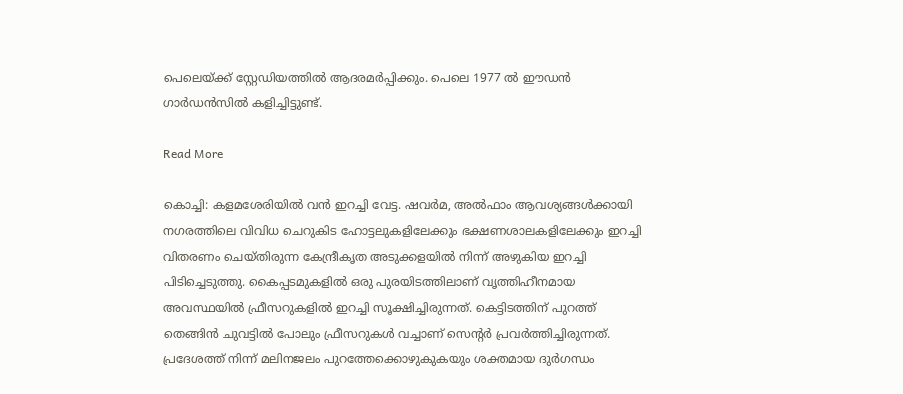പെലെയ്ക്ക് സ്റ്റേഡിയത്തിൽ ആദരമർപ്പിക്കും. പെലെ 1977 ൽ ഈഡൻ ഗാർഡൻസിൽ കളിച്ചിട്ടുണ്ട്.

Read More

കൊച്ചി: കളമശേരിയിൽ വൻ ഇറച്ചി വേട്ട. ഷവർമ, അൽഫാം ആവശ്യങ്ങൾക്കായി നഗരത്തിലെ വിവിധ ചെറുകിട ഹോട്ടലുകളിലേക്കും ഭക്ഷണശാലകളിലേക്കും ഇറച്ചി വിതരണം ചെയ്തിരുന്ന കേന്ദ്രീകൃത അടുക്കളയിൽ നിന്ന് അഴുകിയ ഇറച്ചി പിടിച്ചെടുത്തു. കൈപ്പടമുകളിൽ ഒരു പുരയിടത്തിലാണ് വൃത്തിഹീനമായ അവസ്ഥയിൽ ഫ്രീസറുകളിൽ ഇറച്ചി സൂക്ഷിച്ചിരുന്നത്. കെട്ടിടത്തിന് പുറത്ത് തെങ്ങിൻ ചുവട്ടിൽ പോലും ഫ്രീസറുകൾ വച്ചാണ് സെന്‍റർ പ്രവർത്തിച്ചിരുന്നത്. പ്രദേശത്ത് നിന്ന് മലിനജലം പുറത്തേക്കൊഴുകുകയും ശക്തമായ ദുർഗന്ധം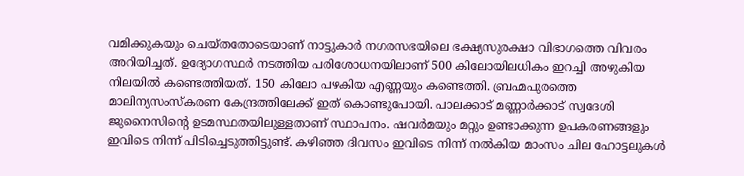വമിക്കുകയും ചെയ്തതോടെയാണ് നാട്ടുകാർ നഗരസഭയിലെ ഭക്ഷ്യസുരക്ഷാ വിഭാഗത്തെ വിവരം അറിയിച്ചത്. ഉദ്യോഗസ്ഥർ നടത്തിയ പരിശോധനയിലാണ് 500 കിലോയിലധികം ഇറച്ചി അഴുകിയ നിലയിൽ കണ്ടെത്തിയത്. 150 കിലോ പഴകിയ എണ്ണയും കണ്ടെത്തി. ബ്രഹ്മപുരത്തെ മാലിന്യസംസ്കരണ കേന്ദ്രത്തിലേക്ക് ഇത് കൊണ്ടുപോയി. പാലക്കാട് മണ്ണാർക്കാട് സ്വദേശി ജുനൈസിന്‍റെ ഉടമസ്ഥതയിലുള്ളതാണ് സ്ഥാപനം. ഷവർമയും മറ്റും ഉണ്ടാക്കുന്ന ഉപകരണങ്ങളും ഇവിടെ നിന്ന് പിടിച്ചെടുത്തിട്ടുണ്ട്. കഴിഞ്ഞ ദിവസം ഇവിടെ നിന്ന് നൽകിയ മാംസം ചില ഹോട്ടലുകൾ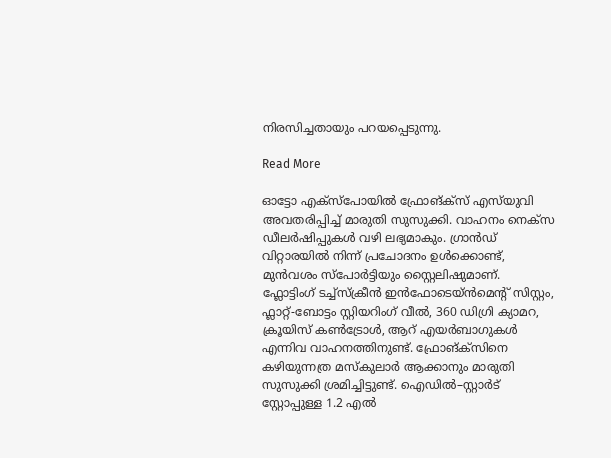നിരസിച്ചതായും പറയപ്പെടുന്നു.

Read More

ഓട്ടോ എക്സ്പോയിൽ ഫ്രോങ്‌ക്‌സ് എസ്‌യുവി അവതരിപ്പിച്ച് മാരുതി സുസുക്കി. വാഹനം നെക്സ ഡീലർഷിപ്പുകൾ വഴി ലഭ്യമാകും. ഗ്രാൻഡ് വിറ്റാരയിൽ നിന്ന് പ്രചോദനം ഉൾക്കൊണ്ട്, മുൻവശം സ്പോർട്ടിയും സ്റ്റൈലിഷുമാണ്. ഫ്ലോട്ടിംഗ് ടച്ച്സ്ക്രീൻ ഇൻഫോടെയ്ൻമെന്‍റ് സിസ്റ്റം, ഫ്ലാറ്റ്-ബോട്ടം സ്റ്റിയറിംഗ് വീൽ, 360 ഡിഗ്രി ക്യാമറ, ക്രൂയിസ് കൺട്രോൾ, ആറ് എയർബാഗുകൾ എന്നിവ വാഹനത്തിനുണ്ട്. ഫ്രോങ്‌ക്‌സിനെ കഴിയുന്നത്ര മസ്കുലാർ ആക്കാനും മാരുതി സുസുക്കി ശ്രമിച്ചിട്ടുണ്ട്. ഐഡിൽ–സ്റ്റാർട് സ്റ്റോപ്പുള്ള 1.2 എൽ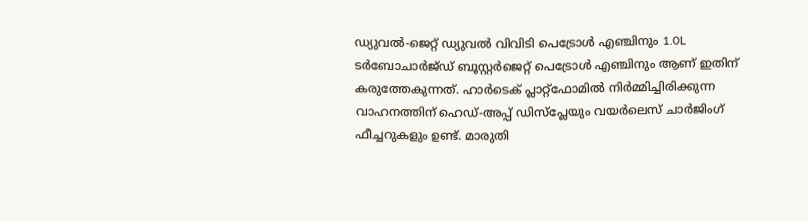ഡ്യുവൽ-ജെറ്റ് ഡ്യുവൽ വിവിടി പെട്രോൾ എഞ്ചിനും 1.0L ടർബോചാർജ്ഡ് ബൂസ്റ്റർജെറ്റ് പെട്രോൾ എഞ്ചിനും ആണ് ഇതിന് കരുത്തേകുന്നത്. ഹാർടെക് പ്ലാറ്റ്ഫോമിൽ നിർമ്മിച്ചിരിക്കുന്ന വാഹനത്തിന് ഹെഡ്-അപ്പ് ഡിസ്പ്ലേയും വയർലെസ് ചാർജിംഗ് ഫീച്ചറുകളും ഉണ്ട്. മാരുതി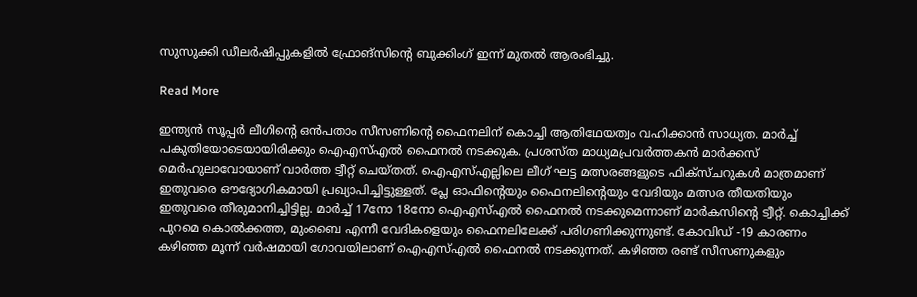സുസുക്കി ഡീലർഷിപ്പുകളിൽ ഫ്രോങ്‌സിന്റെ ബുക്കിംഗ് ഇന്ന് മുതൽ ആരംഭിച്ചു.

Read More

ഇന്ത്യൻ സൂപ്പർ ലീഗിന്‍റെ ഒൻപതാം സീസണിന്റെ ഫൈനലിന് കൊച്ചി ആതിഥേയത്വം വഹിക്കാൻ സാധ്യത. മാർച്ച് പകുതിയോടെയായിരിക്കും ഐഎസ്എൽ ഫൈനൽ നടക്കുക. പ്രശസ്ത മാധ്യമപ്രവർത്തകൻ മാർക്കസ് മെർഹുലാവോയാണ് വാർത്ത ട്വീറ്റ് ചെയ്തത്. ഐഎസ്എല്ലിലെ ലീഗ് ഘട്ട മത്സരങ്ങളുടെ ഫിക്സ്ചറുകൾ മാത്രമാണ് ഇതുവരെ ഔദ്യോഗികമായി പ്രഖ്യാപിച്ചിട്ടുള്ളത്. പ്ലേ ഓഫിന്‍റെയും ഫൈനലിന്‍റെയും വേദിയും മത്സര തീയതിയും ഇതുവരെ തീരുമാനിച്ചിട്ടില്ല. മാർച്ച് 17നോ 18നോ ഐഎസ്എൽ ഫൈനൽ നടക്കുമെന്നാണ് മാർകസിന്‍റെ ട്വീറ്റ്. കൊച്ചിക്ക് പുറമെ കൊൽക്കത്ത, മുംബൈ എന്നീ വേദികളെയും ഫൈനലിലേക്ക് പരിഗണിക്കുന്നുണ്ട്. കോവിഡ് -19 കാരണം കഴിഞ്ഞ മൂന്ന് വർഷമായി ഗോവയിലാണ് ഐഎസ്എൽ ഫൈനൽ നടക്കുന്നത്. കഴിഞ്ഞ രണ്ട് സീസണുകളും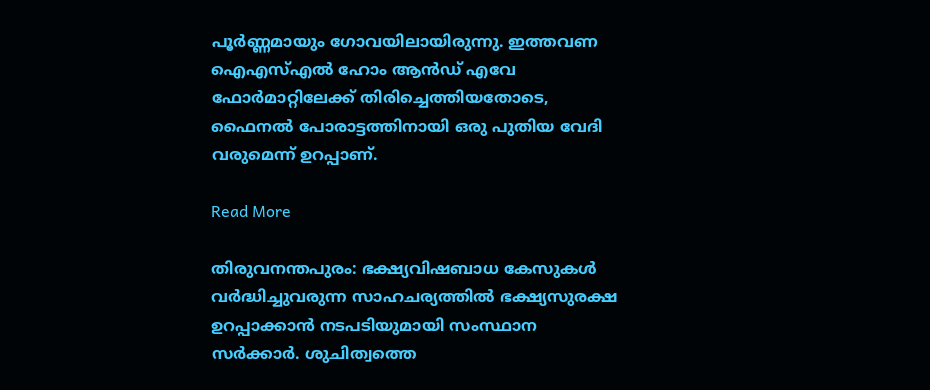പൂർണ്ണമായും ഗോവയിലായിരുന്നു. ഇത്തവണ ഐഎസ്എൽ ഹോം ആൻഡ് എവേ ഫോർമാറ്റിലേക്ക് തിരിച്ചെത്തിയതോടെ, ഫൈനൽ പോരാട്ടത്തിനായി ഒരു പുതിയ വേദി വരുമെന്ന് ഉറപ്പാണ്.

Read More

തിരുവനന്തപുരം: ഭക്ഷ്യവിഷബാധ കേസുകൾ വർദ്ധിച്ചുവരുന്ന സാഹചര്യത്തിൽ ഭക്ഷ്യസുരക്ഷ ഉറപ്പാക്കാൻ നടപടിയുമായി സംസ്ഥാന സർക്കാർ. ശുചിത്വത്തെ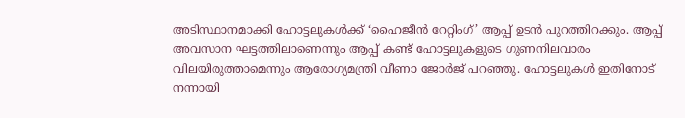അടിസ്ഥാനമാക്കി ഹോട്ടലുകൾക്ക് ‘ഹൈജീന്‍ റേറ്റിംഗ്’ ആപ്പ് ഉടൻ പുറത്തിറക്കും. ആപ്പ് അവസാന ഘട്ടത്തിലാണെന്നും ആപ്പ് കണ്ട് ഹോട്ടലുകളുടെ ഗുണനിലവാരം വിലയിരുത്താമെന്നും ആരോഗ്യമന്ത്രി വീണാ ജോർജ് പറഞ്ഞു. ഹോട്ടലുകൾ ഇതിനോട് നന്നായി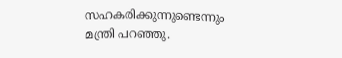സഹകരിക്കുന്നുണ്ടെന്നും മന്ത്രി പറഞ്ഞു.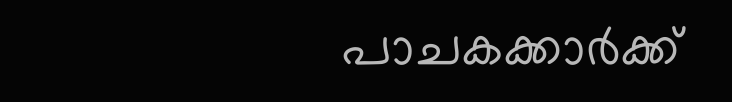പാചകക്കാർക്ക്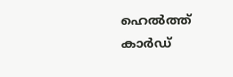ഹെൽത്ത് കാർഡ്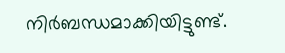നിർബന്ധമാക്കിയിട്ടുണ്ട്.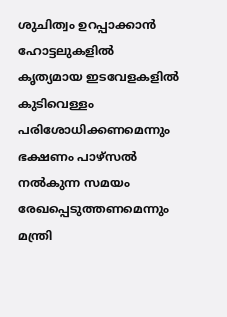ശുചിത്വം ഉറപ്പാക്കാൻ ഹോട്ടലുകളിൽ കൃത്യമായ ഇടവേളകളിൽ കുടിവെള്ളം പരിശോധിക്കണമെന്നും ഭക്ഷണം പാഴ്സൽ നൽകുന്ന സമയം രേഖപ്പെടുത്തണമെന്നും മന്ത്രി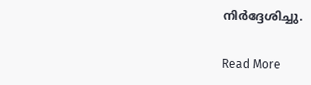നിർദ്ദേശിച്ചു.

Read More